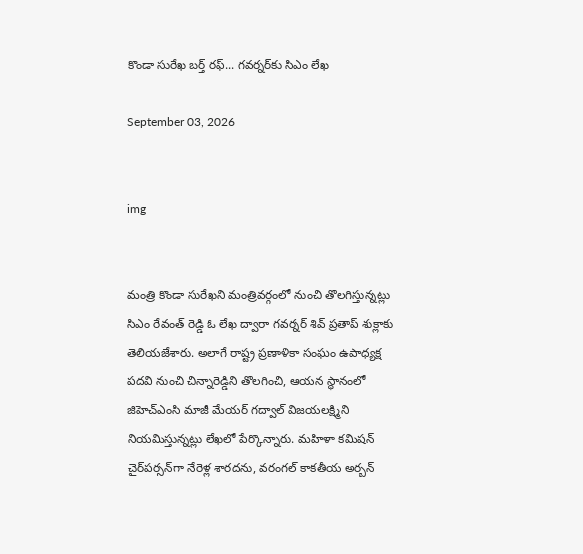కొండా సురేఖ బర్త్ రఫ్... గవర్నర్‌కు సిఎం లేఖ

September 03, 2026


img


మంత్రి కొండా సురేఖని మంత్రివర్గంలో నుంచి తొలగిస్తున్నట్లు సిఎం రేవంత్‌ రెడ్డి ఓ లేఖ ద్వారా గవర్నర్‌ శివ్‌ ప్రతాప్ శుక్లాకు తెలియజేశారు. అలాగే రాష్ట్ర ప్రణాళికా సంఘం ఉపాధ్యక్ష పదవి నుంచి చిన్నారెడ్డిని తొలగించి, ఆయన స్థానంలో జిహెచ్‌ఎంసి మాజీ మేయర్ గద్వాల్ విజయలక్ష్మిని నియమిస్తున్నట్లు లేఖలో పేర్కొన్నారు. మహిళా కమిషన్ చైర్‌పర్సన్‌గా నేరెళ్ల శారదను, వరంగల్‌ కాకతీయ అర్బన్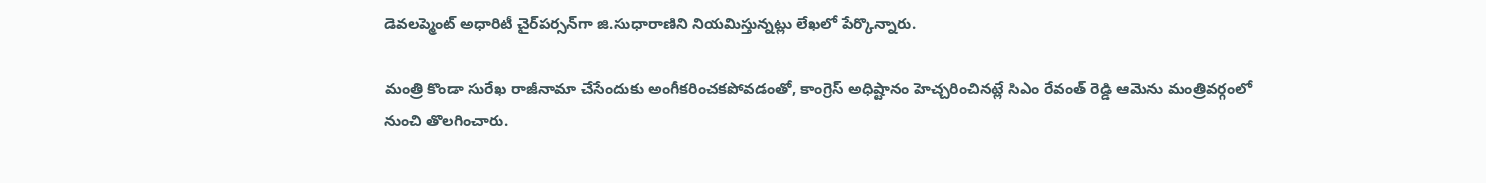డెవలప్మెంట్ అధారిటీ చైర్‌పర్సన్‌గా జి.సుధారాణిని నియమిస్తున్నట్లు లేఖలో పేర్కొన్నారు.

మంత్రి కొండా సురేఖ రాజీనామా చేసేందుకు అంగీకరించకపోవడంతో, కాంగ్రెస్‌ అధిష్టానం హెచ్చరించినట్లే సిఎం రేవంత్‌ రెడ్డి ఆమెను మంత్రివర్గంలో నుంచి తొలగించారు.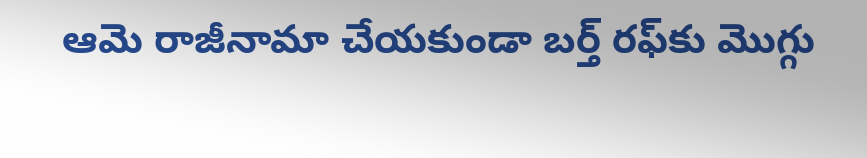ఆమె రాజీనామా చేయకుండా బర్త్ రఫ్‌కు మొగ్గు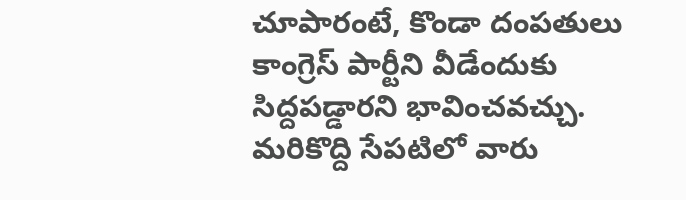చూపారంటే, కొండా దంపతులు కాంగ్రెస్‌ పార్టీని వీడేందుకు సిద్దపడ్డారని భావించవచ్చు. మరికొద్ది సేపటిలో వారు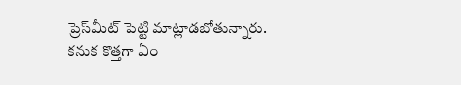ప్రెస్‌మీట్‌ పెట్టి మాట్లాడబోతున్నారు. కనుక కొత్తగా ఏం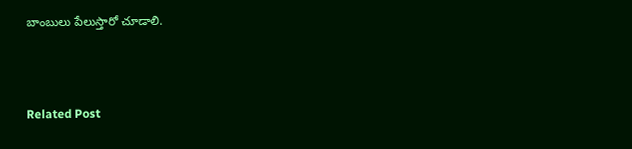బాంబులు పేలుస్తారో చూడాలి.



Related Post